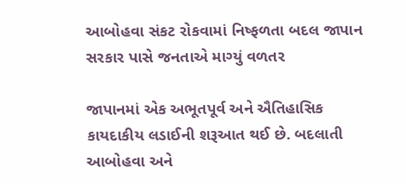આબોહવા સંકટ રોકવામાં નિષ્ફળતા બદલ જાપાન સરકાર પાસે જનતાએ માગ્યું વળતર

જાપાનમાં એક અભૂતપૂર્વ અને ઐતિહાસિક કાયદાકીય લડાઈની શરૂઆત થઈ છે. બદલાતી આબોહવા અને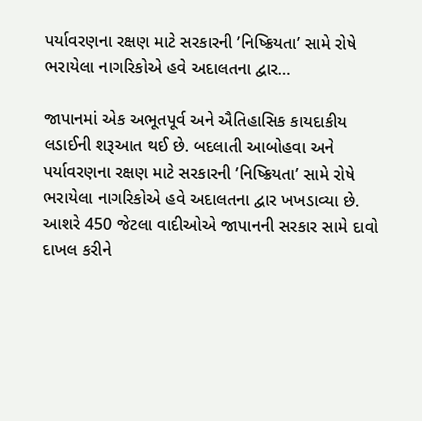પર્યાવરણના રક્ષણ માટે સરકારની ’નિષ્ક્રિયતા’ સામે રોષે ભરાયેલા નાગરિકોએ હવે અદાલતના દ્વાર…

જાપાનમાં એક અભૂતપૂર્વ અને ઐતિહાસિક કાયદાકીય લડાઈની શરૂઆત થઈ છે. બદલાતી આબોહવા અને પર્યાવરણના રક્ષણ માટે સરકારની ’નિષ્ક્રિયતા’ સામે રોષે ભરાયેલા નાગરિકોએ હવે અદાલતના દ્વાર ખખડાવ્યા છે. આશરે 450 જેટલા વાદીઓએ જાપાનની સરકાર સામે દાવો દાખલ કરીને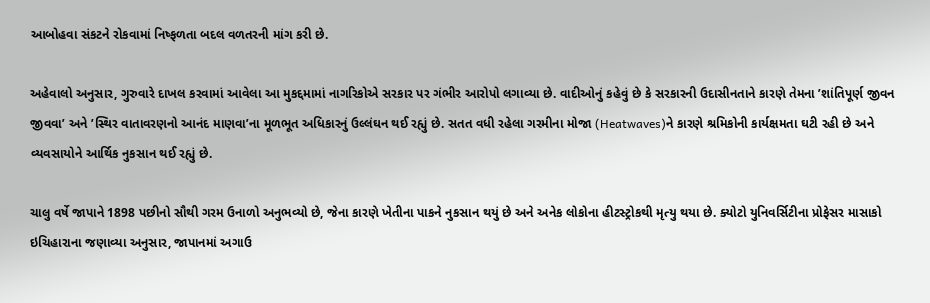આબોહવા સંકટને રોકવામાં નિષ્ફળતા બદલ વળતરની માંગ કરી છે.

અહેવાલો અનુસાર, ગુરુવારે દાખલ કરવામાં આવેલા આ મુકદ્દમામાં નાગરિકોએ સરકાર પર ગંભીર આરોપો લગાવ્યા છે. વાદીઓનું કહેવું છે કે સરકારની ઉદાસીનતાને કારણે તેમના ’શાંતિપૂર્ણ જીવન જીવવા’ અને ’સ્થિર વાતાવરણનો આનંદ માણવા’ના મૂળભૂત અધિકારનું ઉલ્લંઘન થઈ રહ્યું છે. સતત વધી રહેલા ગરમીના મોજા (Heatwaves)ને કારણે શ્રમિકોની કાર્યક્ષમતા ઘટી રહી છે અને વ્યવસાયોને આર્થિક નુકસાન થઈ રહ્યું છે.

ચાલુ વર્ષે જાપાને 1898 પછીનો સૌથી ગરમ ઉનાળો અનુભવ્યો છે, જેના કારણે ખેતીના પાકને નુકસાન થયું છે અને અનેક લોકોના હીટસ્ટ્રોકથી મૃત્યુ થયા છે. ક્યોટો યુનિવર્સિટીના પ્રોફેસર માસાકો ઇચિહારાના જણાવ્યા અનુસાર, જાપાનમાં અગાઉ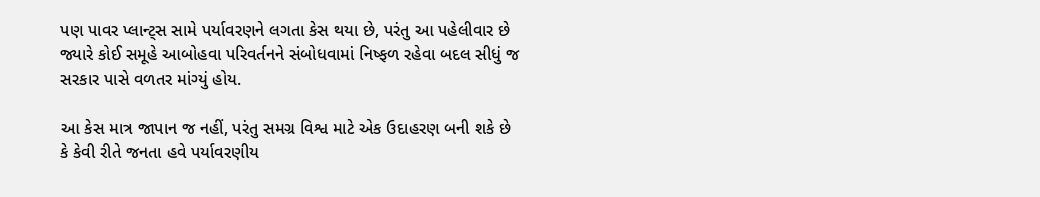પણ પાવર પ્લાન્ટ્સ સામે પર્યાવરણને લગતા કેસ થયા છે, પરંતુ આ પહેલીવાર છે જ્યારે કોઈ સમૂહે આબોહવા પરિવર્તનને સંબોધવામાં નિષ્ફળ રહેવા બદલ સીધું જ સરકાર પાસે વળતર માંગ્યું હોય.

આ કેસ માત્ર જાપાન જ નહીં, પરંતુ સમગ્ર વિશ્વ માટે એક ઉદાહરણ બની શકે છે કે કેવી રીતે જનતા હવે પર્યાવરણીય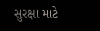સુરક્ષા માટે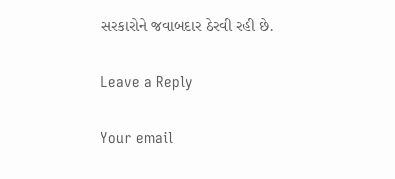સરકારોને જવાબદાર ઠેરવી રહી છે.

Leave a Reply

Your email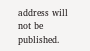address will not be published.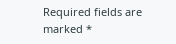Required fields are marked *